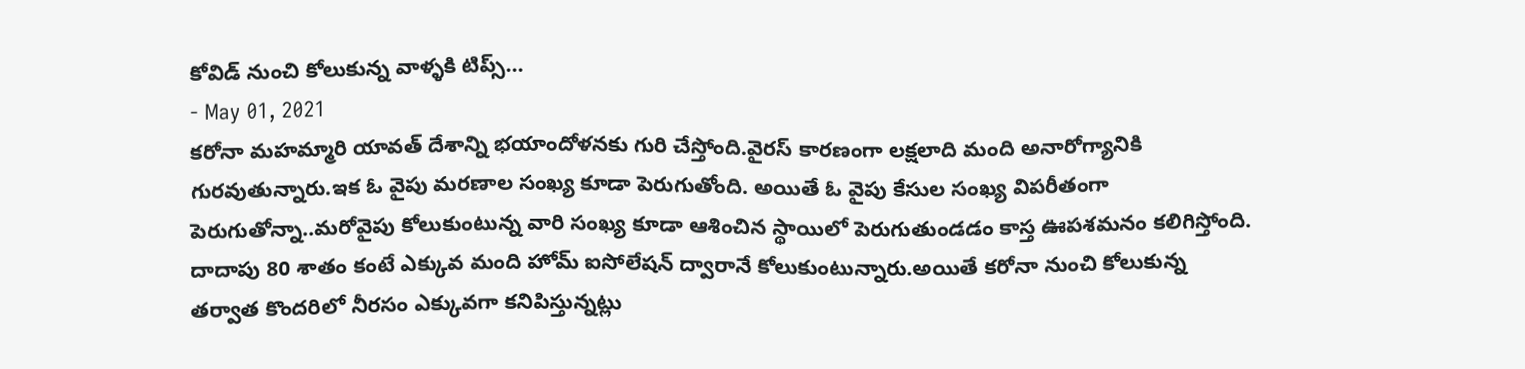కోవిడ్ నుంచి కోలుకున్న వాళ్ళకి టిప్స్...
- May 01, 2021
కరోనా మహమ్మారి యావత్ దేశాన్ని భయాందోళనకు గురి చేస్తోంది.వైరస్ కారణంగా లక్షలాది మంది అనారోగ్యానికి గురవుతున్నారు.ఇక ఓ వైపు మరణాల సంఖ్య కూడా పెరుగుతోంది. అయితే ఓ వైపు కేసుల సంఖ్య విపరీతంగా పెరుగుతోన్నా..మరోవైపు కోలుకుంటున్న వారి సంఖ్య కూడా ఆశించిన స్థాయిలో పెరుగుతుండడం కాస్త ఊపశమనం కలిగిస్తోంది. దాదాపు 80 శాతం కంటే ఎక్కువ మంది హోమ్ ఐసోలేషన్ ద్వారానే కోలుకుంటున్నారు.అయితే కరోనా నుంచి కోలుకున్న తర్వాత కొందరిలో నీరసం ఎక్కువగా కనిపిస్తున్నట్లు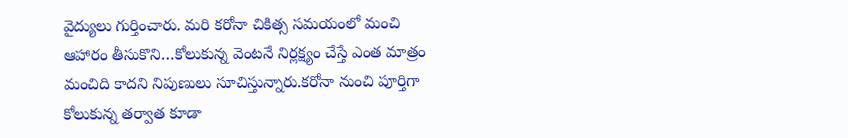వైద్యులు గుర్తించారు. మరి కరోనా చికిత్స సమయంలో మంచి ఆహారం తీసుకొని…కోలుకున్న వెంటనే నిర్లక్ష్యం చేస్తే ఎంత మాత్రం మంచిది కాదని నిపుణులు సూచిస్తున్నారు.కరోనా నుంచి పూర్తిగా కోలుకున్న తర్వాత కూడా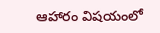ఆహారం విషయంలో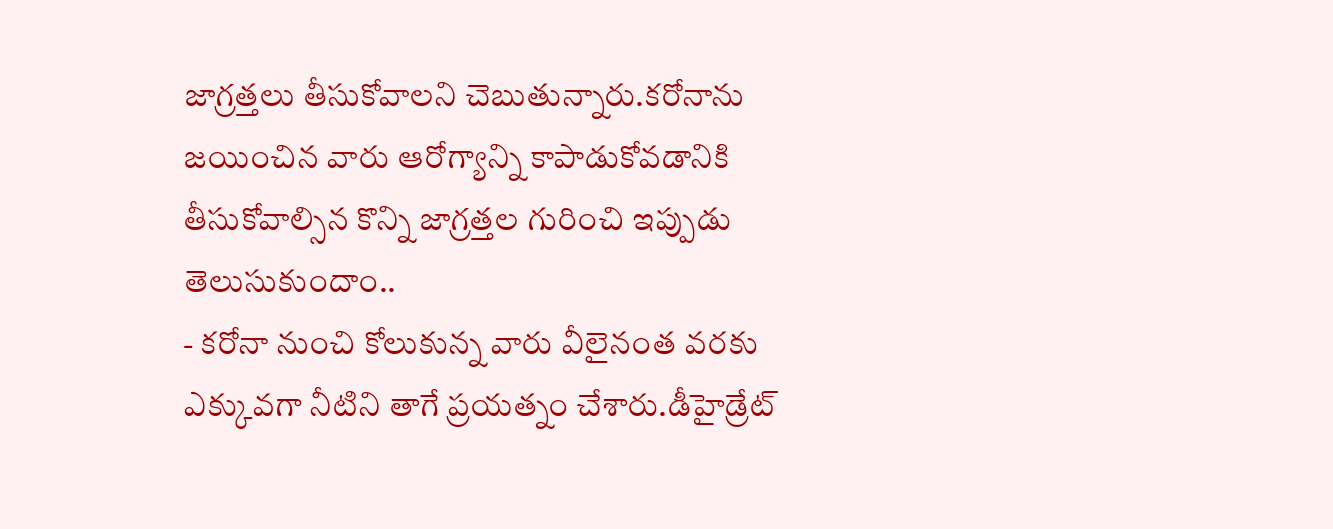జాగ్రత్తలు తీసుకోవాలని చెబుతున్నారు.కరోనాను జయించిన వారు ఆరోగ్యాన్ని కాపాడుకోవడానికి తీసుకోవాల్సిన కొన్ని జాగ్రత్తల గురించి ఇప్పుడు తెలుసుకుందాం..
- కరోనా నుంచి కోలుకున్న వారు వీలైనంత వరకు ఎక్కువగా నీటిని తాగే ప్రయత్నం చేశారు.డీహైడ్రేట్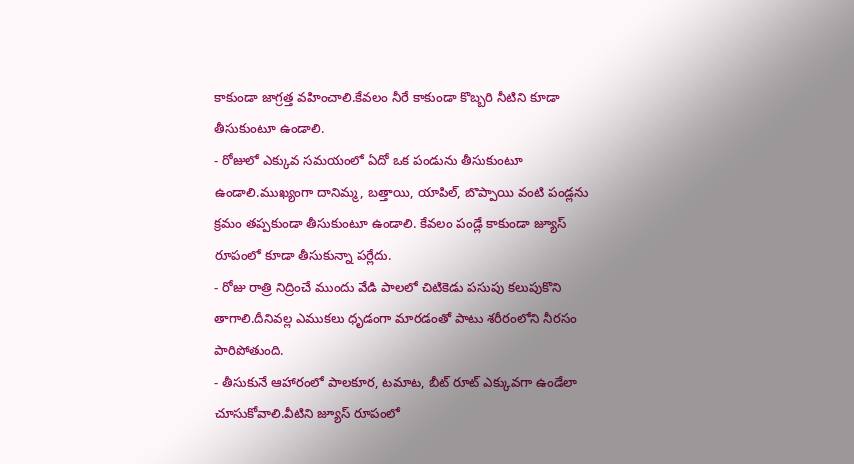కాకుండా జాగ్రత్త వహించాలి.కేవలం నీరే కాకుండా కొబ్బరి నీటిని కూడా తీసుకుంటూ ఉండాలి.
- రోజులో ఎక్కువ సమయంలో ఏదో ఒక పండును తీసుకుంటూ ఉండాలి.ముఖ్యంగా దానిమ్మ, బత్తాయి, యాపిల్, బొప్పాయి వంటి పండ్లను క్రమం తప్పకుండా తీసుకుంటూ ఉండాలి. కేవలం పండ్లే కాకుండా జ్యూస్ రూపంలో కూడా తీసుకున్నా పర్లేదు.
- రోజు రాత్రి నిద్రించే ముందు వేడి పాలలో చిటికెడు పసుపు కలుపుకొని తాగాలి.దీనివల్ల ఎముకలు ధృడంగా మారడంతో పాటు శరీరంలోని నీరసం పారిపోతుంది.
- తీసుకునే ఆహారంలో పాలకూర, టమాట, బీట్ రూట్ ఎక్కువగా ఉండేలా చూసుకోవాలి.వీటిని జ్యూస్ రూపంలో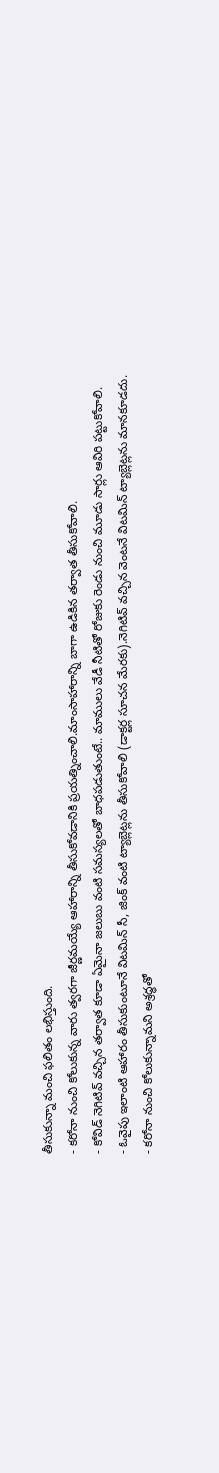తీసుకున్నా మంచి ఫలితం లభిస్తుంది.
- కరోనా నుంచి కోలుకున్న వారు త్వరగా జీర్ణమయ్యే ఆహారాన్ని తీసుకోవడానికి ప్రయత్నించాలి.మాంసాహారాన్ని బాగా ఉడికిన తర్వాత తీసుకోవాలి.
- కోవిడ్ నెగిటివ్ వచ్చిన తర్వాత కూడా ఏమైనా జలుబు వంటి సమస్యలతో బాధపడుతుంటే.. మాములు వేడీ నీటితో రోజుకు రెండు నుంచి మూడు సార్లు ఆవిరి పట్టుకోవాలి.
- ఓవైపు ఇలాంటి ఆహారం తీసుకుంటూనే విటమిన్ సీ, జింక్ వంటి ట్యాబ్లెట్లను తీసుకోవాలి (డాక్టర్ల సూచన మేరకు).నెగిటివ్ వచ్చిన వెంటనే విటమిన్ ట్యాబ్లెట్లను మానకూడదు.
- కరోనా నుంచి కోలుకున్నామని అశ్రద్ధతో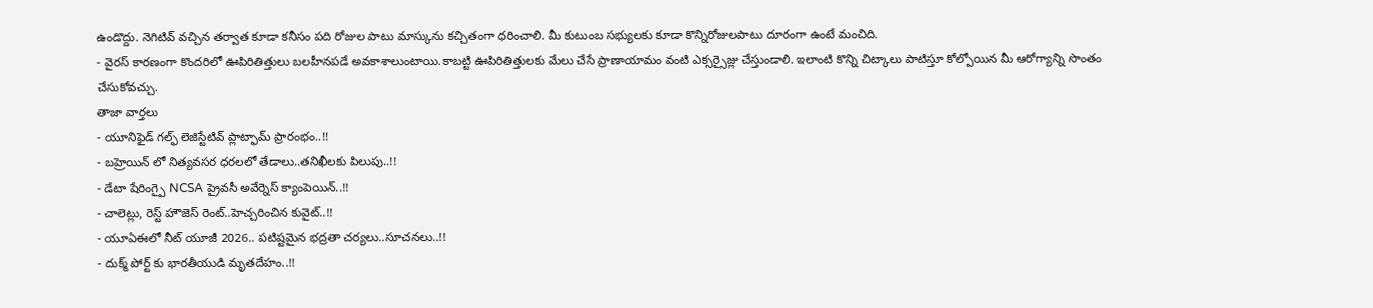ఉండొద్దు. నెగిటివ్ వచ్చిన తర్వాత కూడా కనీసం పది రోజుల పాటు మాస్కును కచ్చితంగా ధరించాలి. మీ కుటుంబ సభ్యులకు కూడా కొన్నిరోజులపాటు దూరంగా ఉంటే మంచిది.
- వైరస్ కారణంగా కొందరిలో ఊపిరితిత్తులు బలహీనపడే అవకాశాలుంటాయి.కాబట్టి ఊపిరితిత్తులకు మేలు చేసే ప్రాణాయామం వంటి ఎక్సర్సైజ్లు చేస్తుండాలి. ఇలాంటి కొన్ని చిట్కాలు పాటిస్తూ కోల్పోయిన మీ ఆరోగ్యాన్ని సొంతం చేసుకోవచ్చు.
తాజా వార్తలు
- యూనిఫైడ్ గల్ఫ్ లెజిస్టేటివ్ ప్లాట్ఫామ్ ప్రారంభం..!!
- బహ్రెయిన్ లో నిత్యవసర ధరలలో తేడాలు..తనిఖీలకు పిలుపు..!!
- డేటా షేరింగ్పై NCSA ప్రైవసీ అవేర్నెస్ క్యాంపెయిన్..!!
- చాలెట్లు, రెస్ట్ హౌజెస్ రెంట్..హెచ్చరించిన కువైట్..!!
- యూఏఈలో నీట్ యూజీ 2026.. పటిష్టమైన భద్రతా చర్యలు..సూచనలు..!!
- దుక్మ్ పోర్ట్ కు భారతీయుడి మృతదేహం..!!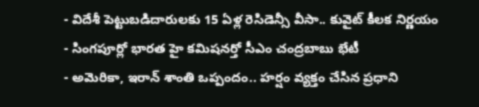- విదేశీ పెట్టుబడిదారులకు 15 ఏళ్ల రెసిడెన్సీ వీసా.. కువైట్ కీలక నిర్ణయం
- సింగపూర్లో భారత హై కమిషనర్తో సీఎం చంద్రబాబు భేటీ
- అమెరికా, ఇరాన్ శాంతి ఒప్పందం.. హర్షం వ్యక్తం చేసిన ప్రధాని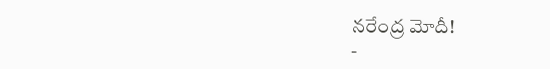నరేంద్ర మోదీ!
-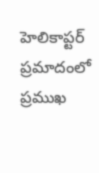హెలికాప్టర్ ప్రమాదంలో ప్రముఖ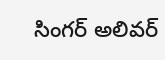సింగర్ అలివర్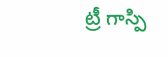ట్రీ గాస్పి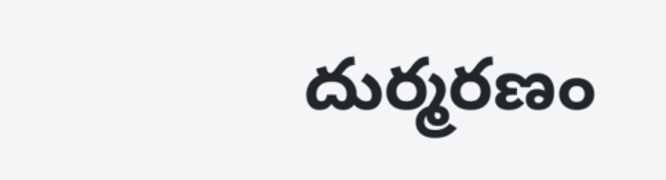దుర్మరణం